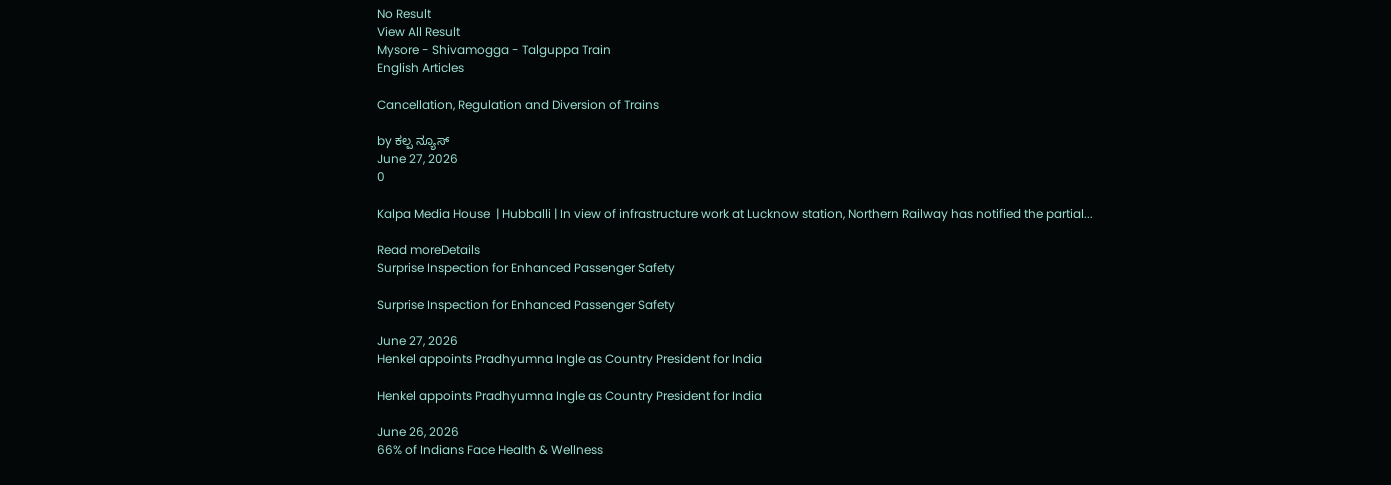No Result
View All Result
Mysore - Shivamogga - Talguppa Train
English Articles

Cancellation, Regulation and Diversion of Trains

by ಕಲ್ಪ ನ್ಯೂಸ್
June 27, 2026
0

Kalpa Media House  | Hubballi | In view of infrastructure work at Lucknow station, Northern Railway has notified the partial...

Read moreDetails
Surprise Inspection for Enhanced Passenger Safety

Surprise Inspection for Enhanced Passenger Safety

June 27, 2026
Henkel appoints Pradhyumna Ingle as Country President for India

Henkel appoints Pradhyumna Ingle as Country President for India

June 26, 2026
66% of Indians Face Health & Wellness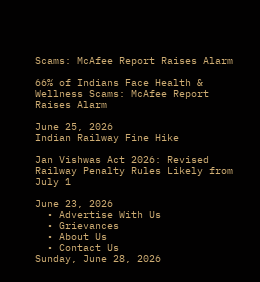Scams: McAfee Report Raises Alarm

66% of Indians Face Health & Wellness Scams: McAfee Report Raises Alarm

June 25, 2026
Indian Railway Fine Hike

Jan Vishwas Act 2026: Revised Railway Penalty Rules Likely from July 1

June 23, 2026
  • Advertise With Us
  • Grievances
  • About Us
  • Contact Us
Sunday, June 28, 2026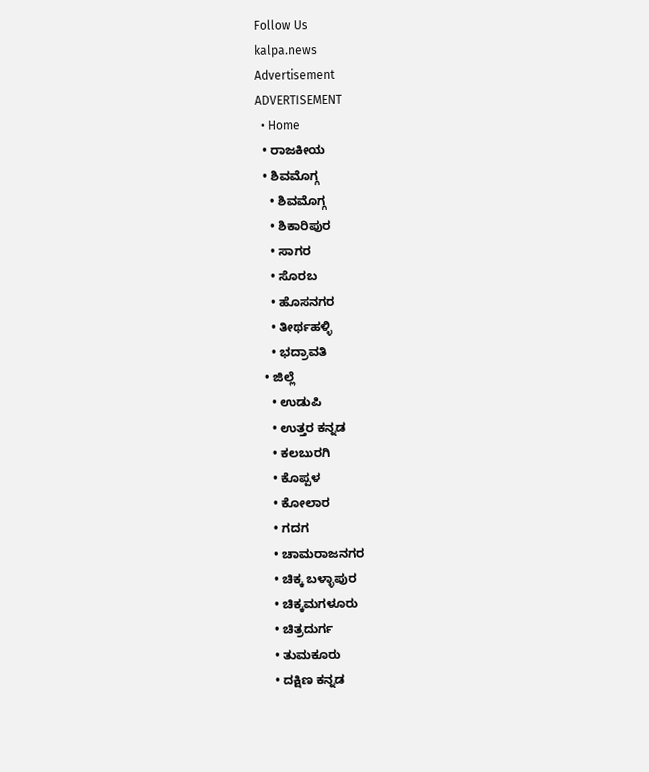Follow Us
kalpa.news
Advertisement
ADVERTISEMENT
  • Home
  • ರಾಜಕೀಯ
  • ಶಿವಮೊಗ್ಗ
    • ಶಿವಮೊಗ್ಗ
    • ಶಿಕಾರಿಪುರ
    • ಸಾಗರ
    • ಸೊರಬ
    • ಹೊಸನಗರ
    • ತೀರ್ಥಹಳ್ಳಿ
    • ಭದ್ರಾವತಿ
  • ಜಿಲ್ಲೆ
    • ಉಡುಪಿ
    • ಉತ್ತರ ಕನ್ನಡ
    • ಕಲಬುರಗಿ
    • ಕೊಪ್ಪಳ
    • ಕೋಲಾರ
    • ಗದಗ
    • ಚಾಮರಾಜನಗರ
    • ಚಿಕ್ಕ ಬಳ್ಳಾಪುರ
    • ಚಿಕ್ಕಮಗಳೂರು
    • ಚಿತ್ರದುರ್ಗ
    • ತುಮಕೂರು
    • ದಕ್ಷಿಣ ಕನ್ನಡ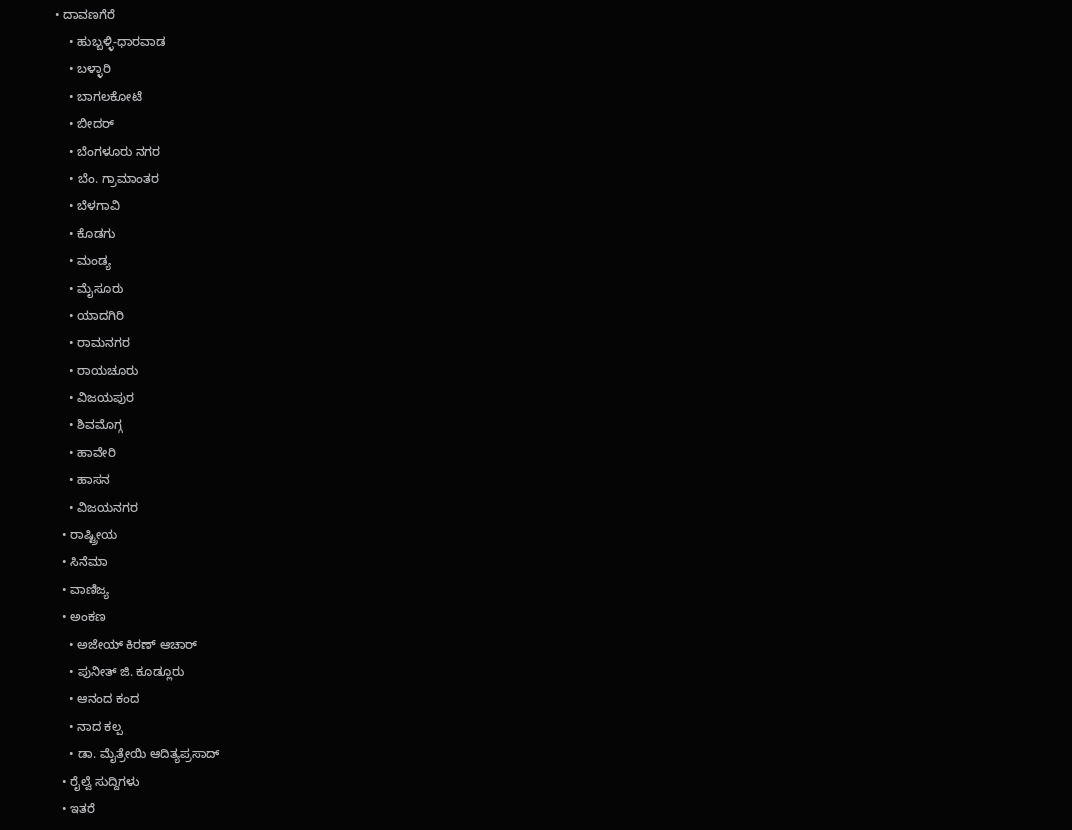• ದಾವಣಗೆರೆ
    • ಹುಬ್ಬಳ್ಳಿ-ಧಾರವಾಡ
    • ಬಳ್ಳಾರಿ
    • ಬಾಗಲಕೋಟೆ
    • ಬೀದರ್
    • ಬೆಂಗಳೂರು ನಗರ
    • ಬೆಂ. ಗ್ರಾಮಾಂತರ
    • ಬೆಳಗಾವಿ
    • ಕೊಡಗು
    • ಮಂಡ್ಯ
    • ಮೈಸೂರು
    • ಯಾದಗಿರಿ
    • ರಾಮನಗರ
    • ರಾಯಚೂರು
    • ವಿಜಯಪುರ
    • ಶಿವಮೊಗ್ಗ
    • ಹಾವೇರಿ
    • ಹಾಸನ
    • ವಿಜಯನಗರ
  • ರಾಷ್ಟ್ರೀಯ
  • ಸಿನೆಮಾ
  • ವಾಣಿಜ್ಯ
  • ಅಂಕಣ
    • ಅಜೇಯ್ ಕಿರಣ್ ಆಚಾರ್
    • ಪುನೀತ್ ಜಿ. ಕೂಡ್ಲೂರು
    • ಆನಂದ ಕಂದ
    • ನಾದ ಕಲ್ಪ
    • ಡಾ. ಮೈತ್ರೇಯಿ ಆದಿತ್ಯಪ್ರಸಾದ್
  • ರೈಲ್ವೆ ಸುದ್ದಿಗಳು
  • ಇತರೆ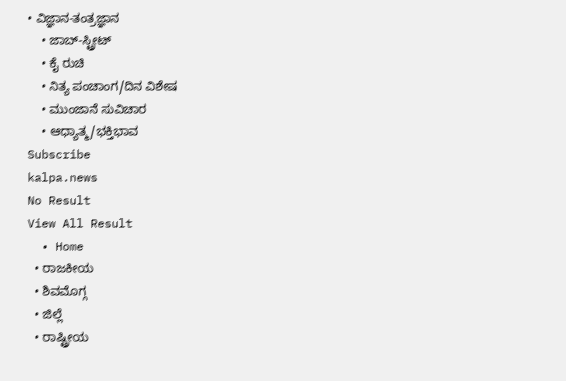• ವಿಜ್ಞಾನ-ತಂತ್ರಜ್ಞಾನ
    • ಜಾಬ್-ಸ್ಟ್ರೀಟ್
    • ಕೈ ರುಚಿ
    • ನಿತ್ಯ ಪಂಚಾಂಗ/ದಿನ ವಿಶೇಷ
    • ಮುಂಜಾನೆ ಸುವಿಚಾರ
    • ಆಧ್ಯಾತ್ಮ/ಭಕ್ತಿಭಾವ
Subscribe
kalpa.news
No Result
View All Result
  • Home
  • ರಾಜಕೀಯ
  • ಶಿವಮೊಗ್ಗ
  • ಜಿಲ್ಲೆ
  • ರಾಷ್ಟ್ರೀಯ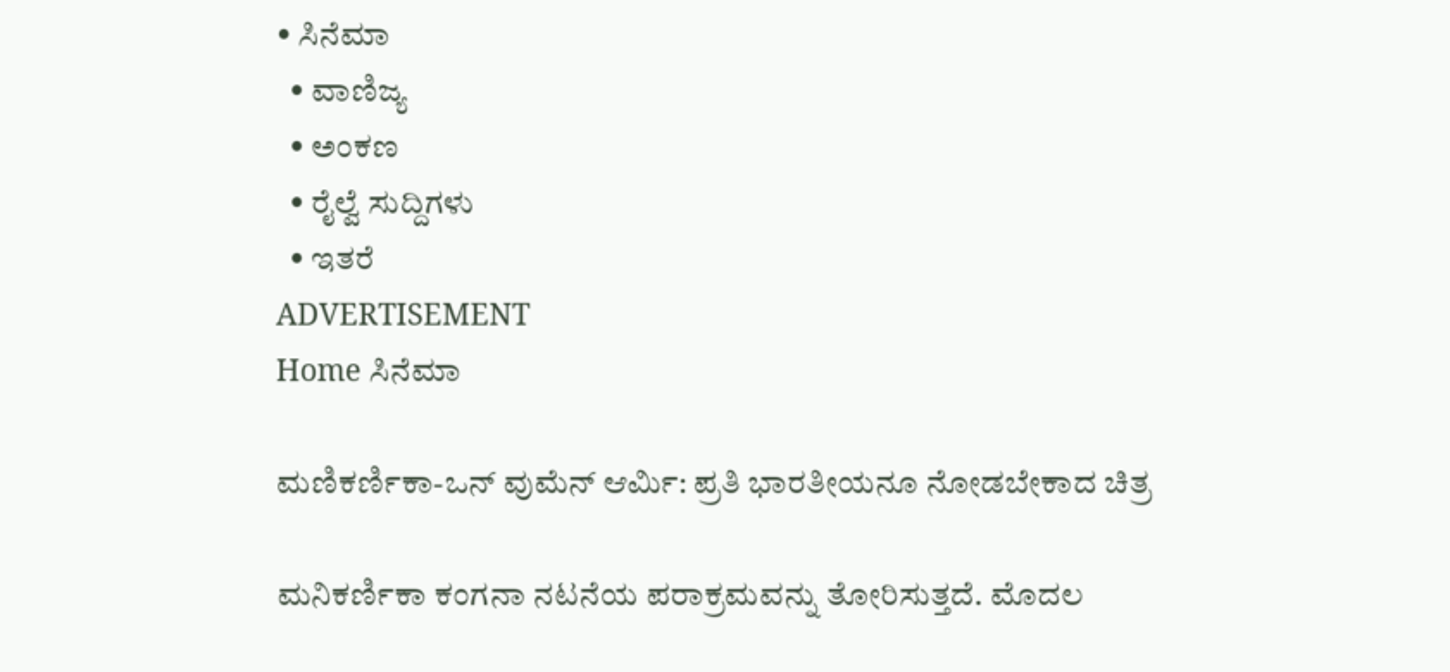• ಸಿನೆಮಾ
  • ವಾಣಿಜ್ಯ
  • ಅಂಕಣ
  • ರೈಲ್ವೆ ಸುದ್ದಿಗಳು
  • ಇತರೆ
ADVERTISEMENT
Home ಸಿನೆಮಾ

ಮಣಿಕರ್ಣಿಕಾ-ಒನ್ ವುಮೆನ್ ಆರ್ಮಿ: ಪ್ರತಿ ಭಾರತೀಯನೂ ನೋಡಬೇಕಾದ ಚಿತ್ರ

ಮನಿಕರ್ಣಿಕಾ ಕಂಗನಾ ನಟನೆಯ ಪರಾಕ್ರಮವನ್ನು ತೋರಿಸುತ್ತದೆ. ಮೊದಲ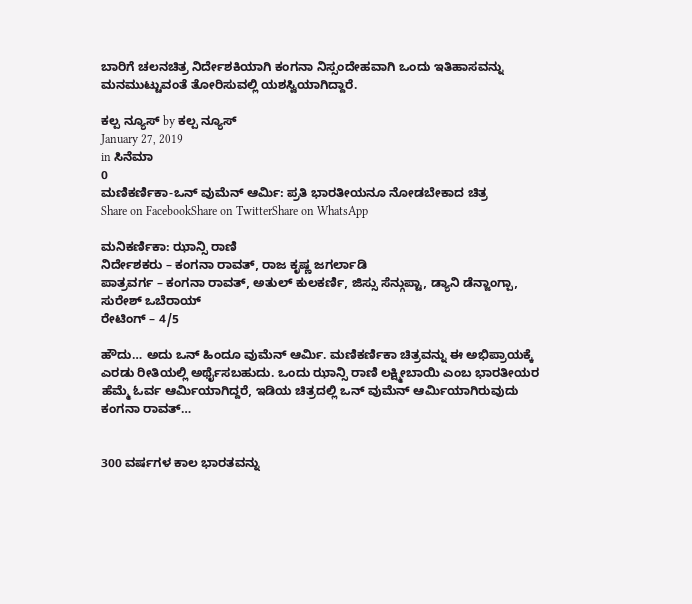ಬಾರಿಗೆ ಚಲನಚಿತ್ರ ನಿರ್ದೇಶಕಿಯಾಗಿ ಕಂಗನಾ ನಿಸ್ಸಂದೇಹವಾಗಿ ಒಂದು ಇತಿಹಾಸವನ್ನು ಮನಮುಟ್ಟುವಂತೆ ತೋರಿಸುವಲ್ಲಿ ಯಶಸ್ವಿಯಾಗಿದ್ದಾರೆ.

ಕಲ್ಪ ನ್ಯೂಸ್ by ಕಲ್ಪ ನ್ಯೂಸ್
January 27, 2019
in ಸಿನೆಮಾ
0
ಮಣಿಕರ್ಣಿಕಾ-ಒನ್ ವುಮೆನ್ ಆರ್ಮಿ: ಪ್ರತಿ ಭಾರತೀಯನೂ ನೋಡಬೇಕಾದ ಚಿತ್ರ
Share on FacebookShare on TwitterShare on WhatsApp

ಮನಿಕರ್ಣಿಕಾ: ಝಾನ್ಸಿ ರಾಣಿ
ನಿರ್ದೇಶಕರು – ಕಂಗನಾ ರಾವತ್, ರಾಜ ಕೃಷ್ಣ ಜಗರ್ಲಾಡಿ
ಪಾತ್ರವರ್ಗ – ಕಂಗನಾ ರಾವತ್, ಅತುಲ್ ಕುಲಕರ್ಣಿ, ಜಿಸ್ಸು ಸೆನ್ಗುಪ್ಟಾ, ಡ್ಯಾನಿ ಡೆನ್ಜಾಂಗ್ಪಾ, ಸುರೇಶ್ ಒಬೆರಾಯ್
ರೇಟಿಂಗ್ – 4/5

ಹೌದು… ಅದು ಒನ್ ಹಿಂದೂ ವುಮೆನ್ ಆರ್ಮಿ. ಮಣಿಕರ್ಣಿಕಾ ಚಿತ್ರವನ್ನು ಈ ಅಭಿಪ್ರಾಯಕ್ಕೆ ಎರಡು ರೀತಿಯಲ್ಲಿ ಅರ್ಥೈಸಬಹುದು. ಒಂದು ಝಾನ್ಸಿ ರಾಣಿ ಲಕ್ಷ್ಮೀಬಾಯಿ ಎಂಬ ಭಾರತೀಯರ ಹೆಮ್ಮೆ ಓರ್ವ ಆರ್ಮಿಯಾಗಿದ್ದರೆ, ಇಡಿಯ ಚಿತ್ರದಲ್ಲಿ ಒನ್ ವುಮೆನ್ ಆರ್ಮಿಯಾಗಿರುವುದು ಕಂಗನಾ ರಾವತ್…


300 ವರ್ಷಗಳ ಕಾಲ ಭಾರತವನ್ನು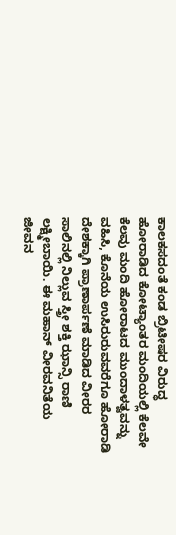ಕಾಲಕಸದಂತೆ ಕಂಡ ಬ್ರಿಟೀಷರ ವಿರುದ್ಧ ಹೋರಾಡಿದ ಕೋಟ್ಯಾಂತರ ಮಂದಿಯಲ್ಲಿ ಕೆಲವೇ ಕೆಲವು ಮಂದಿ ಹೋರಾಟದ ಮುಂದಾಳತ್ವವನ್ನು ವಹಿಸಿ, ಕೊನೆಯ ಉಸಿರುರುವವರೆಗೂ ಹೋರಾಡಿ ದೇಶಕ್ಕಾಗಿ ಪ್ರಾಣಾರ್ಪಣೆ ಮಾಡಿದ ವೀರರ ಸಾಲಿನಲ್ಲಿ ನಿಲ್ಲುವ ಸ್ತ್ರೀ ಶಕ್ತಿ ಝಾನ್ಸಿ ರಾಣಿ ಲಕ್ಷ್ಮೀಬಾಯಿ. ಈ ಮಹಾನ್ ವೀರವನಿತೆಯ ಜೀವನ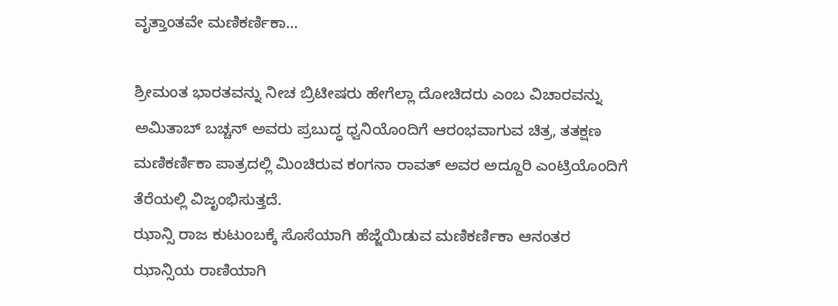ವೃತ್ತಾಂತವೇ ಮಣಿಕರ್ಣಿಕಾ…

ಶ್ರೀಮಂತ ಭಾರತವನ್ನು ನೀಚ ಬ್ರಿಟೀಷರು ಹೇಗೆಲ್ಲಾ ದೋಚಿದರು ಎಂಬ ವಿಚಾರವನ್ನು ಅಮಿತಾಬ್ ಬಚ್ಚನ್ ಅವರು ಪ್ರಬುದ್ಧ ಧ್ವನಿಯೊಂದಿಗೆ ಆರಂಭವಾಗುವ ಚಿತ್ರ, ತತಕ್ಷಣ ಮಣಿಕರ್ಣಿಕಾ ಪಾತ್ರದಲ್ಲಿ ಮಿಂಚಿರುವ ಕಂಗನಾ ರಾವತ್ ಅವರ ಅದ್ದೂರಿ ಎಂಟ್ರಿಯೊಂದಿಗೆ ತೆರೆಯಲ್ಲಿ ವಿಜೃಂಭಿಸುತ್ತದೆ.
ಝಾನ್ಸಿ ರಾಜ ಕುಟುಂಬಕ್ಕೆ ಸೊಸೆಯಾಗಿ ಹೆಜ್ಜೆಯಿಡುವ ಮಣಿಕರ್ಣಿಕಾ ಆನಂತರ ಝಾನ್ಸಿಯ ರಾಣಿಯಾಗಿ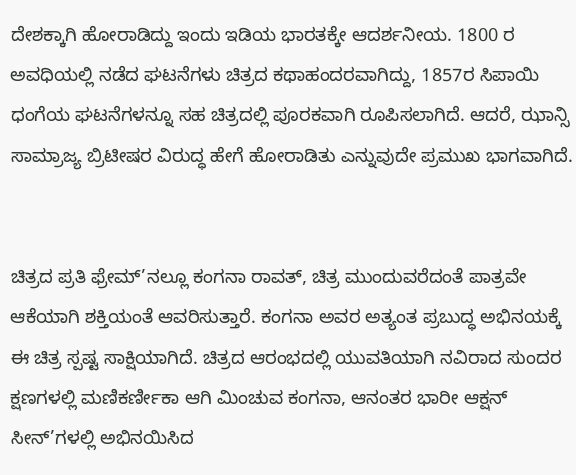ದೇಶಕ್ಕಾಗಿ ಹೋರಾಡಿದ್ದು ಇಂದು ಇಡಿಯ ಭಾರತಕ್ಕೇ ಆದರ್ಶನೀಯ. 1800 ರ ಅವಧಿಯಲ್ಲಿ ನಡೆದ ಘಟನೆಗಳು ಚಿತ್ರದ ಕಥಾಹಂದರವಾಗಿದ್ದು, 1857ರ ಸಿಪಾಯಿ ಧಂಗೆಯ ಘಟನೆಗಳನ್ನೂ ಸಹ ಚಿತ್ರದಲ್ಲಿ ಪೂರಕವಾಗಿ ರೂಪಿಸಲಾಗಿದೆ. ಆದರೆ, ಝಾನ್ಸಿ ಸಾಮ್ರಾಜ್ಯ ಬ್ರಿಟೀಷರ ವಿರುದ್ಧ ಹೇಗೆ ಹೋರಾಡಿತು ಎನ್ನುವುದೇ ಪ್ರಮುಖ ಭಾಗವಾಗಿದೆ.


ಚಿತ್ರದ ಪ್ರತಿ ಫ್ರೇಮ್’ನಲ್ಲೂ ಕಂಗನಾ ರಾವತ್, ಚಿತ್ರ ಮುಂದುವರೆದಂತೆ ಪಾತ್ರವೇ ಆಕೆಯಾಗಿ ಶಕ್ತಿಯಂತೆ ಆವರಿಸುತ್ತಾರೆ. ಕಂಗನಾ ಅವರ ಅತ್ಯಂತ ಪ್ರಬುದ್ಧ ಅಭಿನಯಕ್ಕೆ ಈ ಚಿತ್ರ ಸ್ಪಷ್ಟ ಸಾಕ್ಷಿಯಾಗಿದೆ. ಚಿತ್ರದ ಆರಂಭದಲ್ಲಿ ಯುವತಿಯಾಗಿ ನವಿರಾದ ಸುಂದರ ಕ್ಷಣಗಳಲ್ಲಿ ಮಣಿಕರ್ಣೀಕಾ ಆಗಿ ಮಿಂಚುವ ಕಂಗನಾ, ಆನಂತರ ಭಾರೀ ಆಕ್ಷನ್ ಸೀನ್’ಗಳಲ್ಲಿ ಅಭಿನಯಿಸಿದ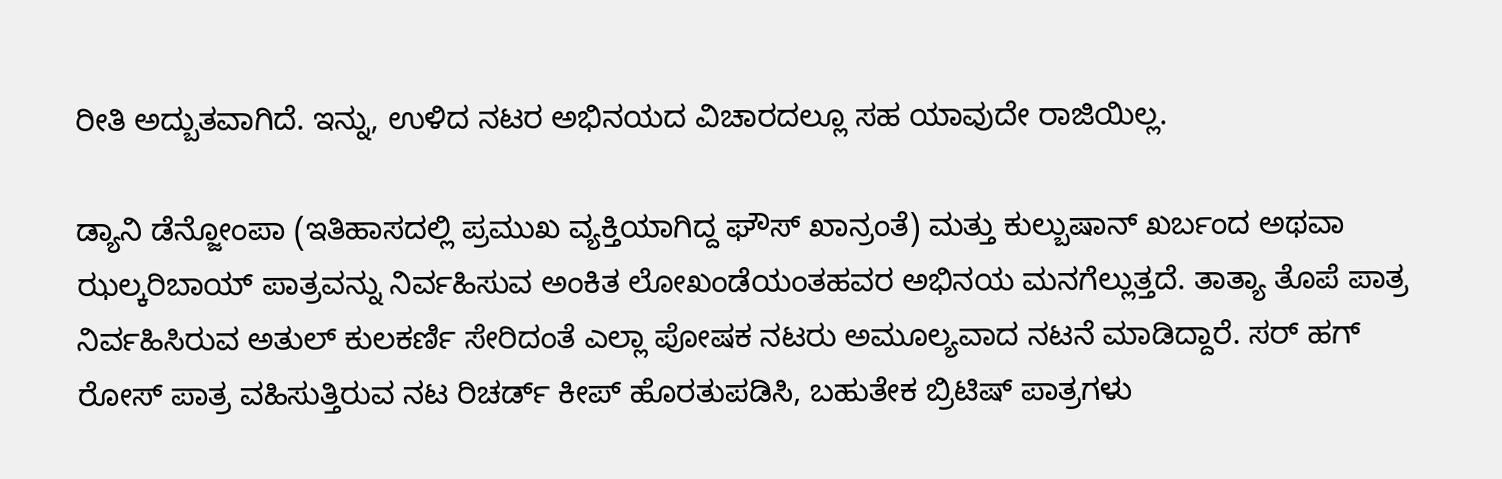ರೀತಿ ಅದ್ಬುತವಾಗಿದೆ. ಇನ್ನು, ಉಳಿದ ನಟರ ಅಭಿನಯದ ವಿಚಾರದಲ್ಲೂ ಸಹ ಯಾವುದೇ ರಾಜಿಯಿಲ್ಲ.

ಡ್ಯಾನಿ ಡೆನ್ಜೋಂಪಾ (ಇತಿಹಾಸದಲ್ಲಿ ಪ್ರಮುಖ ವ್ಯಕ್ತಿಯಾಗಿದ್ದ ಘೌಸ್ ಖಾನ್ರಂತೆ) ಮತ್ತು ಕುಲ್ಬುಷಾನ್ ಖರ್ಬಂದ ಅಥವಾ ಝಲ್ಕರಿಬಾಯ್ ಪಾತ್ರವನ್ನು ನಿರ್ವಹಿಸುವ ಅಂಕಿತ ಲೋಖಂಡೆಯಂತಹವರ ಅಭಿನಯ ಮನಗೆಲ್ಲುತ್ತದೆ. ತಾತ್ಯಾ ತೊಪೆ ಪಾತ್ರ ನಿರ್ವಹಿಸಿರುವ ಅತುಲ್ ಕುಲಕರ್ಣಿ ಸೇರಿದಂತೆ ಎಲ್ಲಾ ಪೋಷಕ ನಟರು ಅಮೂಲ್ಯವಾದ ನಟನೆ ಮಾಡಿದ್ದಾರೆ. ಸರ್ ಹಗ್ ರೋಸ್ ಪಾತ್ರ ವಹಿಸುತ್ತಿರುವ ನಟ ರಿಚರ್ಡ್ ಕೀಪ್ ಹೊರತುಪಡಿಸಿ, ಬಹುತೇಕ ಬ್ರಿಟಿಷ್ ಪಾತ್ರಗಳು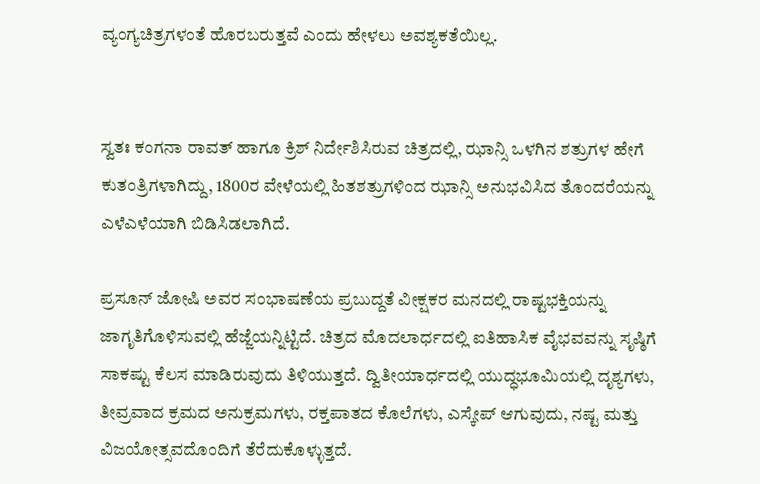ವ್ಯಂಗ್ಯಚಿತ್ರಗಳಂತೆ ಹೊರಬರುತ್ತವೆ ಎಂದು ಹೇಳಲು ಅವಶ್ಯಕತೆಯಿಲ್ಲ.


ಸ್ವತಃ ಕಂಗನಾ ರಾವತ್ ಹಾಗೂ ಕ್ರಿಶ್ ನಿರ್ದೇಶಿಸಿರುವ ಚಿತ್ರದಲ್ಲಿ, ಝಾನ್ಸಿ ಒಳಗಿನ ಶತ್ರುಗಳ ಹೇಗೆ ಕುತಂತ್ರಿಗಳಾಗಿದ್ದು, 1800ರ ವೇಳೆಯಲ್ಲಿ ಹಿತಶತ್ರುಗಳಿಂದ ಝಾನ್ಸಿ ಅನುಭವಿಸಿದ ತೊಂದರೆಯನ್ನು ಎಳೆಎಳೆಯಾಗಿ ಬಿಡಿಸಿಡಲಾಗಿದೆ.

ಪ್ರಸೂನ್ ಜೋಷಿ ಅವರ ಸಂಭಾಷಣೆಯ ಪ್ರಬುದ್ದತೆ ವೀಕ್ಷಕರ ಮನದಲ್ಲಿ ರಾಷ್ಟಭಕ್ತಿಯನ್ನು ಜಾಗೃತಿಗೊಳಿಸುವಲ್ಲಿ ಹೆಜ್ಜೆಯನ್ನಿಟ್ಟಿದೆ. ಚಿತ್ರದ ಮೊದಲಾರ್ಧದಲ್ಲಿ ಐತಿಹಾಸಿಕ ವೈಭವವನ್ನು ಸೃಷ್ಠಿಗೆ ಸಾಕಷ್ಟು ಕೆಲಸ ಮಾಡಿರುವುದು ತಿಳಿಯುತ್ತದೆ. ದ್ವಿತೀಯಾರ್ಧದಲ್ಲಿ ಯುದ್ಧಭೂಮಿಯಲ್ಲಿ ದೃಶ್ಯಗಳು, ತೀವ್ರವಾದ ಕ್ರಮದ ಅನುಕ್ರಮಗಳು, ರಕ್ತಪಾತದ ಕೊಲೆಗಳು, ಎಸ್ಕೇಪ್ ಆಗುವುದು, ನಷ್ಟ ಮತ್ತು ವಿಜಯೋತ್ಸವದೊಂದಿಗೆ ತೆರೆದುಕೊಳ್ಳುತ್ತದೆ.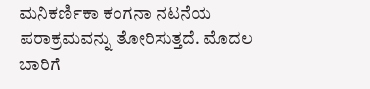ಮನಿಕರ್ಣಿಕಾ ಕಂಗನಾ ನಟನೆಯ ಪರಾಕ್ರಮವನ್ನು ತೋರಿಸುತ್ತದೆ. ಮೊದಲ ಬಾರಿಗೆ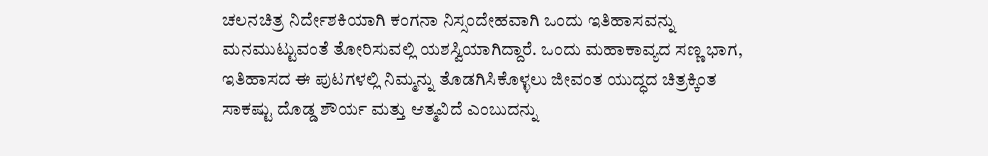ಚಲನಚಿತ್ರ ನಿರ್ದೇಶಕಿಯಾಗಿ ಕಂಗನಾ ನಿಸ್ಸಂದೇಹವಾಗಿ ಒಂದು ಇತಿಹಾಸವನ್ನು ಮನಮುಟ್ಟುವಂತೆ ತೋರಿಸುವಲ್ಲಿ ಯಶಸ್ವಿಯಾಗಿದ್ದಾರೆ. ಒಂದು ಮಹಾಕಾವ್ಯದ ಸಣ್ಣ ಭಾಗ, ಇತಿಹಾಸದ ಈ ಪುಟಗಳಲ್ಲಿ ನಿಮ್ಮನ್ನು ತೊಡಗಿಸಿಕೊಳ್ಳಲು ಜೀವಂತ ಯುದ್ಧದ ಚಿತ್ರಕ್ಕಿಂತ ಸಾಕಷ್ಟು ದೊಡ್ಡ ಶೌರ್ಯ ಮತ್ತು ಆತ್ಮವಿದೆ ಎಂಬುದನ್ನು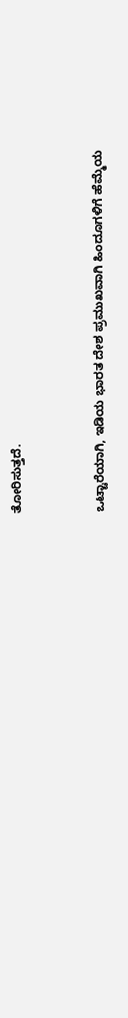ತೋರಿಸುತ್ತದೆ.


ಒಟ್ಟಾರೆಯಾಗಿ, ಇಡಿಯ ಭಾರತ ದೇಶ ಪ್ರಮುಖವಾಗಿ ಹಿಂದೂಗಳಿಗೆ ಹೆಮ್ಮೆಯ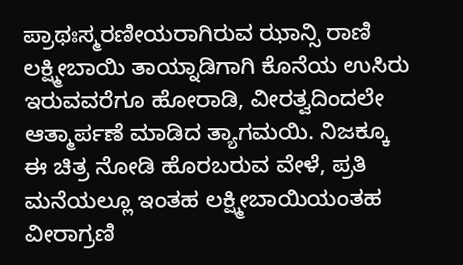ಪ್ರಾಥಃಸ್ಮರಣೀಯರಾಗಿರುವ ಝಾನ್ಸಿ ರಾಣಿ ಲಕ್ಷ್ಮೀಬಾಯಿ ತಾಯ್ನಾಡಿಗಾಗಿ ಕೊನೆಯ ಉಸಿರು ಇರುವವರೆಗೂ ಹೋರಾಡಿ, ವೀರತ್ವದಿಂದಲೇ ಆತ್ಮಾರ್ಪಣೆ ಮಾಡಿದ ತ್ಯಾಗಮಯಿ. ನಿಜಕ್ಕೂ ಈ ಚಿತ್ರ ನೋಡಿ ಹೊರಬರುವ ವೇಳೆ, ಪ್ರತಿ ಮನೆಯಲ್ಲೂ ಇಂತಹ ಲಕ್ಷ್ಮೀಬಾಯಿಯಂತಹ ವೀರಾಗ್ರಣಿ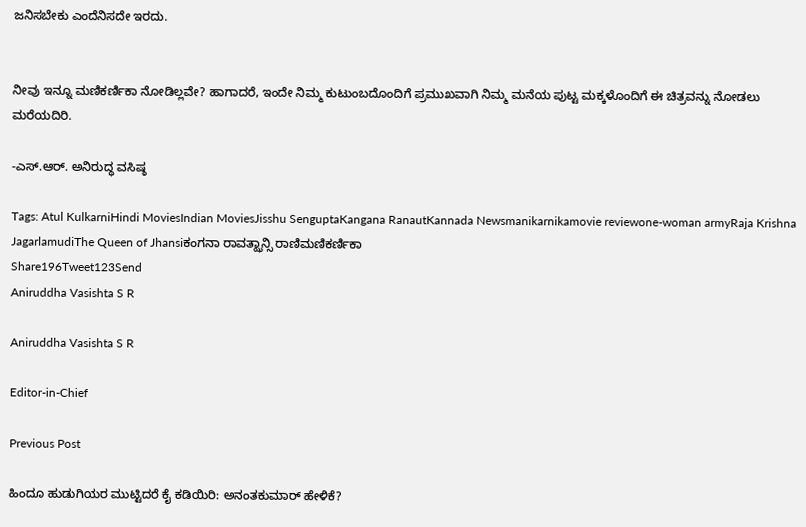ಜನಿಸಬೇಕು ಎಂದೆನಿಸದೇ ಇರದು.


ನೀವು ಇನ್ನೂ ಮಣಿಕರ್ಣಿಕಾ ನೋಡಿಲ್ಲವೇ? ಹಾಗಾದರೆ, ಇಂದೇ ನಿಮ್ಮ ಕುಟುಂಬದೊಂದಿಗೆ ಪ್ರಮುಖವಾಗಿ ನಿಮ್ಮ ಮನೆಯ ಪುಟ್ಟ ಮಕ್ಕಳೊಂದಿಗೆ ಈ ಚಿತ್ರವನ್ನು ನೋಡಲು ಮರೆಯದಿರಿ.

-ಎಸ್.ಆರ್. ಅನಿರುದ್ಧ ವಸಿಷ್ಠ

Tags: Atul KulkarniHindi MoviesIndian MoviesJisshu SenguptaKangana RanautKannada Newsmanikarnikamovie reviewone-woman armyRaja Krishna JagarlamudiThe Queen of Jhansiಕಂಗನಾ ರಾವತ್ಝಾನ್ಸಿ ರಾಣಿಮಣಿಕರ್ಣಿಕಾ
Share196Tweet123Send
Aniruddha Vasishta S R

Aniruddha Vasishta S R

Editor-in-Chief

Previous Post

ಹಿಂದೂ ಹುಡುಗಿಯರ ಮುಟ್ಟಿದರೆ ಕೈ ಕಡಿಯಿರಿ: ಅನಂತಕುಮಾರ್ ಹೇಳಿಕೆ?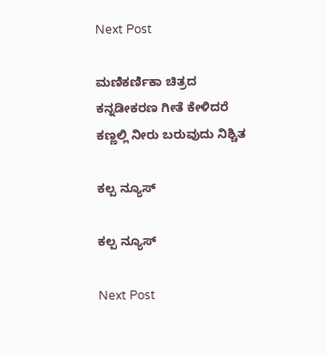Next Post

ಮಣಿಕರ್ಣಿಕಾ ಚಿತ್ರದ ಕನ್ನಡೀಕರಣ ಗೀತೆ ಕೇಳಿದರೆ ಕಣ್ಣಲ್ಲಿ ನೀರು ಬರುವುದು ನಿಶ್ಚಿತ

ಕಲ್ಪ ನ್ಯೂಸ್

ಕಲ್ಪ ನ್ಯೂಸ್

Next Post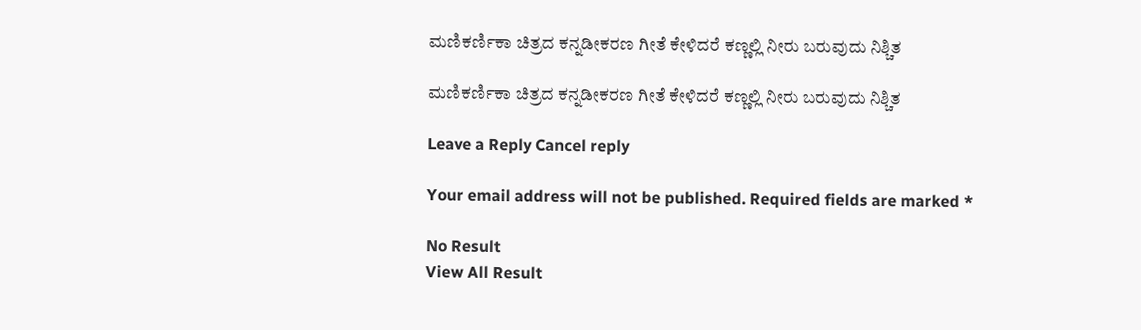ಮಣಿಕರ್ಣಿಕಾ ಚಿತ್ರದ ಕನ್ನಡೀಕರಣ ಗೀತೆ ಕೇಳಿದರೆ ಕಣ್ಣಲ್ಲಿ ನೀರು ಬರುವುದು ನಿಶ್ಚಿತ

ಮಣಿಕರ್ಣಿಕಾ ಚಿತ್ರದ ಕನ್ನಡೀಕರಣ ಗೀತೆ ಕೇಳಿದರೆ ಕಣ್ಣಲ್ಲಿ ನೀರು ಬರುವುದು ನಿಶ್ಚಿತ

Leave a Reply Cancel reply

Your email address will not be published. Required fields are marked *

No Result
View All Result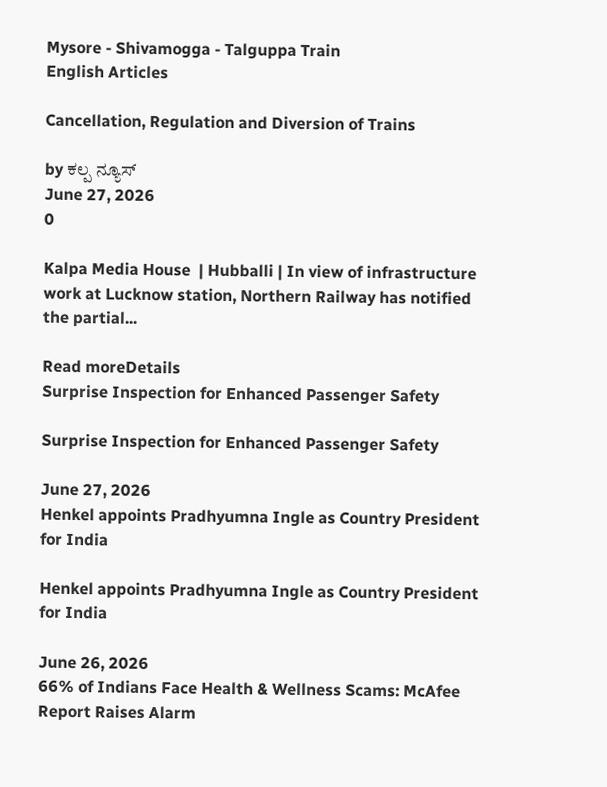Mysore - Shivamogga - Talguppa Train
English Articles

Cancellation, Regulation and Diversion of Trains

by ಕಲ್ಪ ನ್ಯೂಸ್
June 27, 2026
0

Kalpa Media House  | Hubballi | In view of infrastructure work at Lucknow station, Northern Railway has notified the partial...

Read moreDetails
Surprise Inspection for Enhanced Passenger Safety

Surprise Inspection for Enhanced Passenger Safety

June 27, 2026
Henkel appoints Pradhyumna Ingle as Country President for India

Henkel appoints Pradhyumna Ingle as Country President for India

June 26, 2026
66% of Indians Face Health & Wellness Scams: McAfee Report Raises Alarm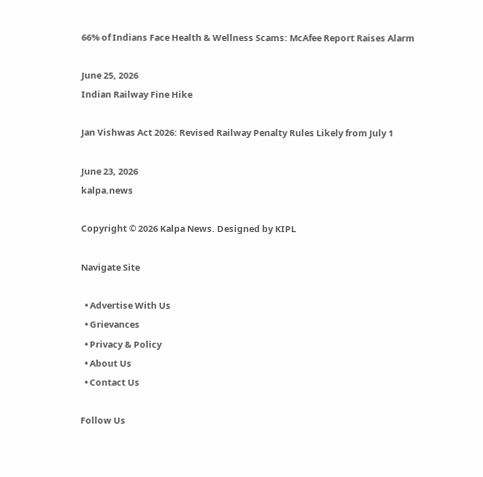66% of Indians Face Health & Wellness Scams: McAfee Report Raises Alarm

June 25, 2026
Indian Railway Fine Hike

Jan Vishwas Act 2026: Revised Railway Penalty Rules Likely from July 1

June 23, 2026
kalpa.news

Copyright © 2026 Kalpa News. Designed by KIPL

Navigate Site

  • Advertise With Us
  • Grievances
  • Privacy & Policy
  • About Us
  • Contact Us

Follow Us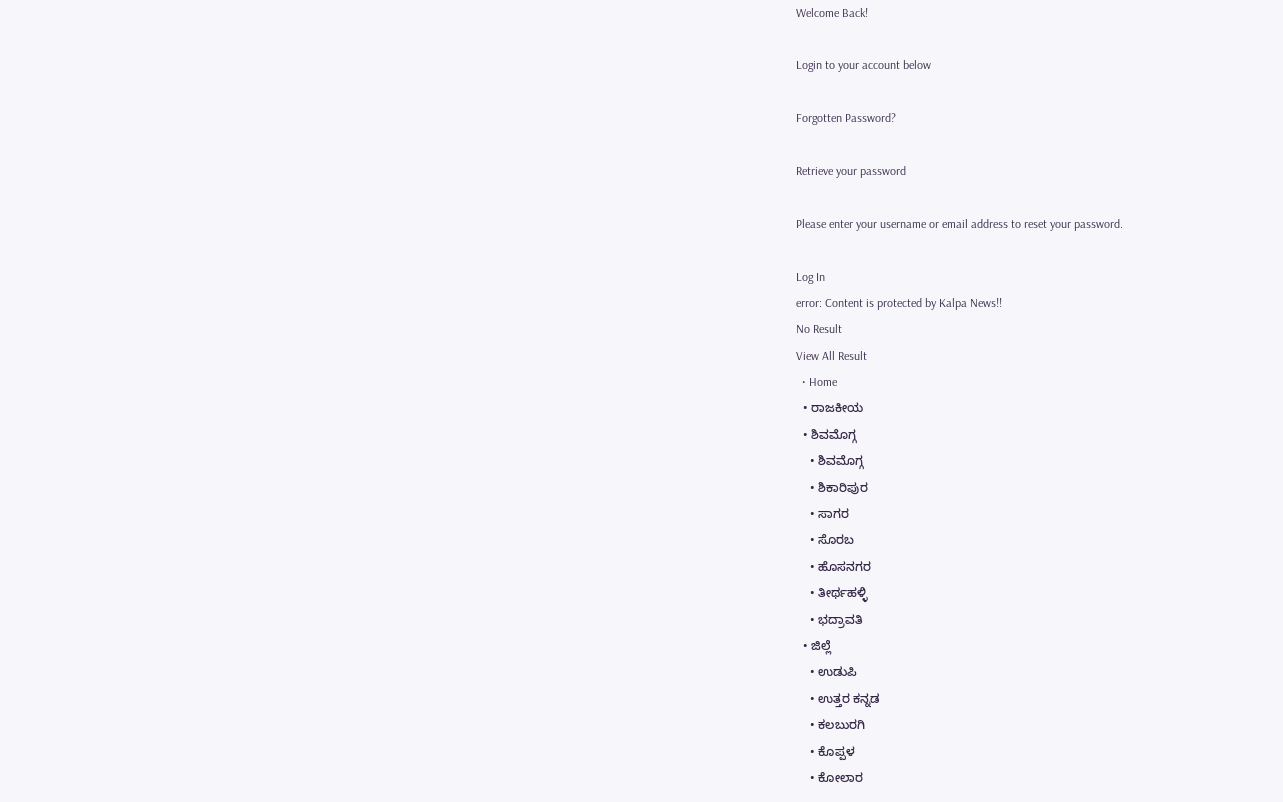Welcome Back!

Login to your account below

Forgotten Password?

Retrieve your password

Please enter your username or email address to reset your password.

Log In
error: Content is protected by Kalpa News!!
No Result
View All Result
  • Home
  • ರಾಜಕೀಯ
  • ಶಿವಮೊಗ್ಗ
    • ಶಿವಮೊಗ್ಗ
    • ಶಿಕಾರಿಪುರ
    • ಸಾಗರ
    • ಸೊರಬ
    • ಹೊಸನಗರ
    • ತೀರ್ಥಹಳ್ಳಿ
    • ಭದ್ರಾವತಿ
  • ಜಿಲ್ಲೆ
    • ಉಡುಪಿ
    • ಉತ್ತರ ಕನ್ನಡ
    • ಕಲಬುರಗಿ
    • ಕೊಪ್ಪಳ
    • ಕೋಲಾರ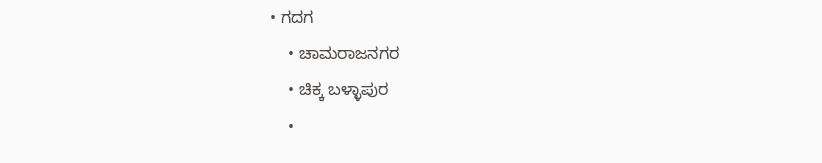• ಗದಗ
    • ಚಾಮರಾಜನಗರ
    • ಚಿಕ್ಕ ಬಳ್ಳಾಪುರ
    •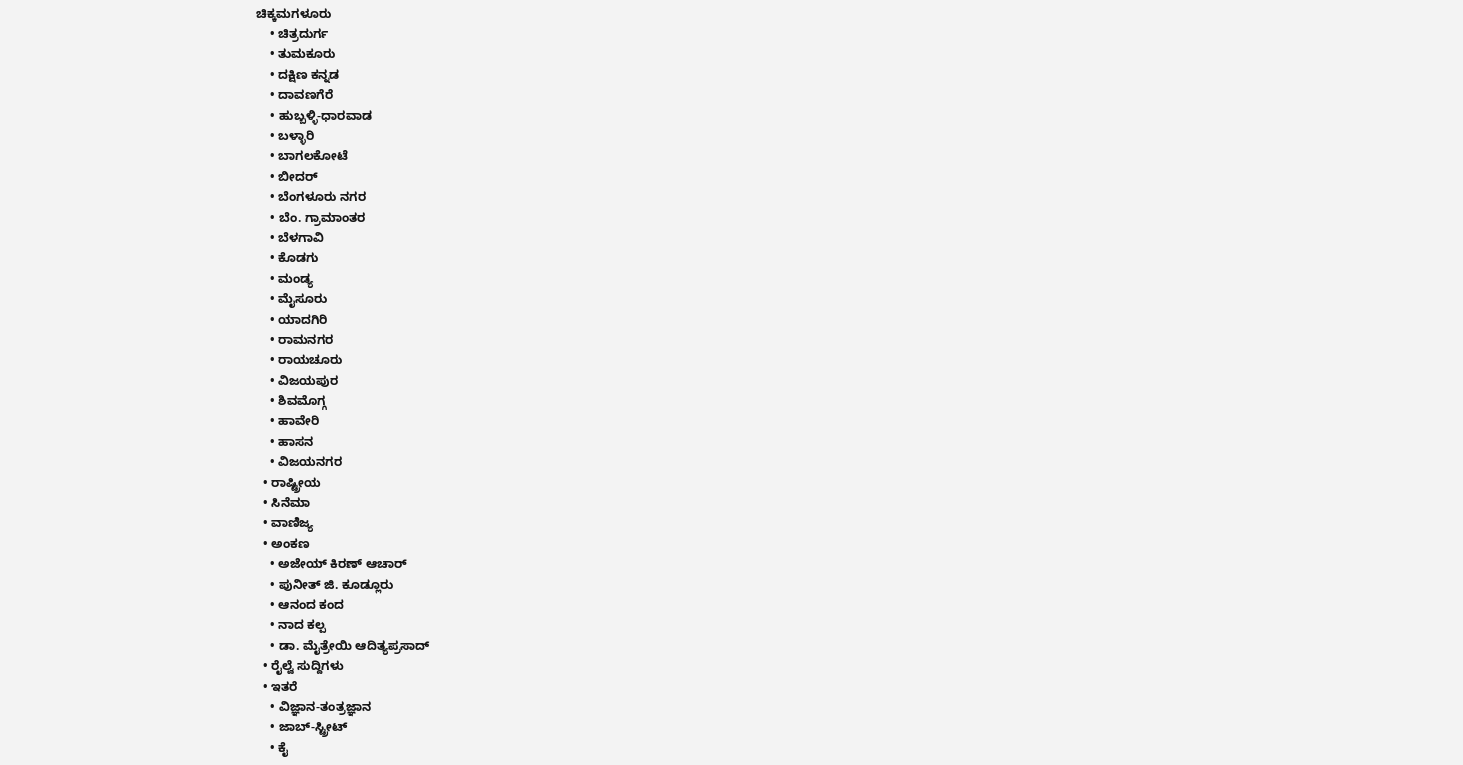ಚಿಕ್ಕಮಗಳೂರು
    • ಚಿತ್ರದುರ್ಗ
    • ತುಮಕೂರು
    • ದಕ್ಷಿಣ ಕನ್ನಡ
    • ದಾವಣಗೆರೆ
    • ಹುಬ್ಬಳ್ಳಿ-ಧಾರವಾಡ
    • ಬಳ್ಳಾರಿ
    • ಬಾಗಲಕೋಟೆ
    • ಬೀದರ್
    • ಬೆಂಗಳೂರು ನಗರ
    • ಬೆಂ. ಗ್ರಾಮಾಂತರ
    • ಬೆಳಗಾವಿ
    • ಕೊಡಗು
    • ಮಂಡ್ಯ
    • ಮೈಸೂರು
    • ಯಾದಗಿರಿ
    • ರಾಮನಗರ
    • ರಾಯಚೂರು
    • ವಿಜಯಪುರ
    • ಶಿವಮೊಗ್ಗ
    • ಹಾವೇರಿ
    • ಹಾಸನ
    • ವಿಜಯನಗರ
  • ರಾಷ್ಟ್ರೀಯ
  • ಸಿನೆಮಾ
  • ವಾಣಿಜ್ಯ
  • ಅಂಕಣ
    • ಅಜೇಯ್ ಕಿರಣ್ ಆಚಾರ್
    • ಪುನೀತ್ ಜಿ. ಕೂಡ್ಲೂರು
    • ಆನಂದ ಕಂದ
    • ನಾದ ಕಲ್ಪ
    • ಡಾ. ಮೈತ್ರೇಯಿ ಆದಿತ್ಯಪ್ರಸಾದ್
  • ರೈಲ್ವೆ ಸುದ್ದಿಗಳು
  • ಇತರೆ
    • ವಿಜ್ಞಾನ-ತಂತ್ರಜ್ಞಾನ
    • ಜಾಬ್-ಸ್ಟ್ರೀಟ್
    • ಕೈ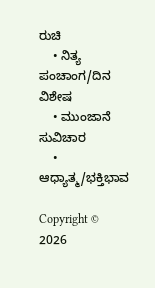ರುಚಿ
    • ನಿತ್ಯ ಪಂಚಾಂಗ/ದಿನ ವಿಶೇಷ
    • ಮುಂಜಾನೆ ಸುವಿಚಾರ
    • ಆಧ್ಯಾತ್ಮ/ಭಕ್ತಿಭಾವ

Copyright © 2026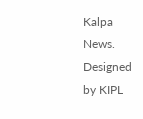Kalpa News. Designed by KIPL